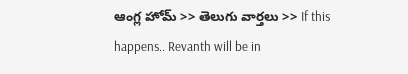ఆంగ్ల హోమ్ >> తెలుగు వార్తలు >> If this happens.. Revanth will be in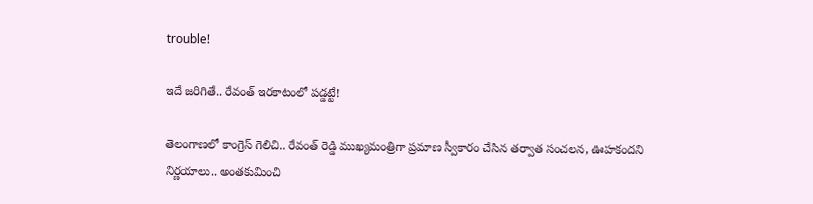trouble!

ఇదే జరిగితే.. రేవంత్ ఇరకాటంలో పడ్డట్టే!

తెలంగాణలో కాంగ్రెస్ గెలిచి.. రేవంత్ రెడ్డి ముఖ్యమంత్రిగా ప్రమాణ స్వీకారం చేసిన తర్వాత సంచలన, ఊహకందని నిర్ణయాలు.. అంతకుమించి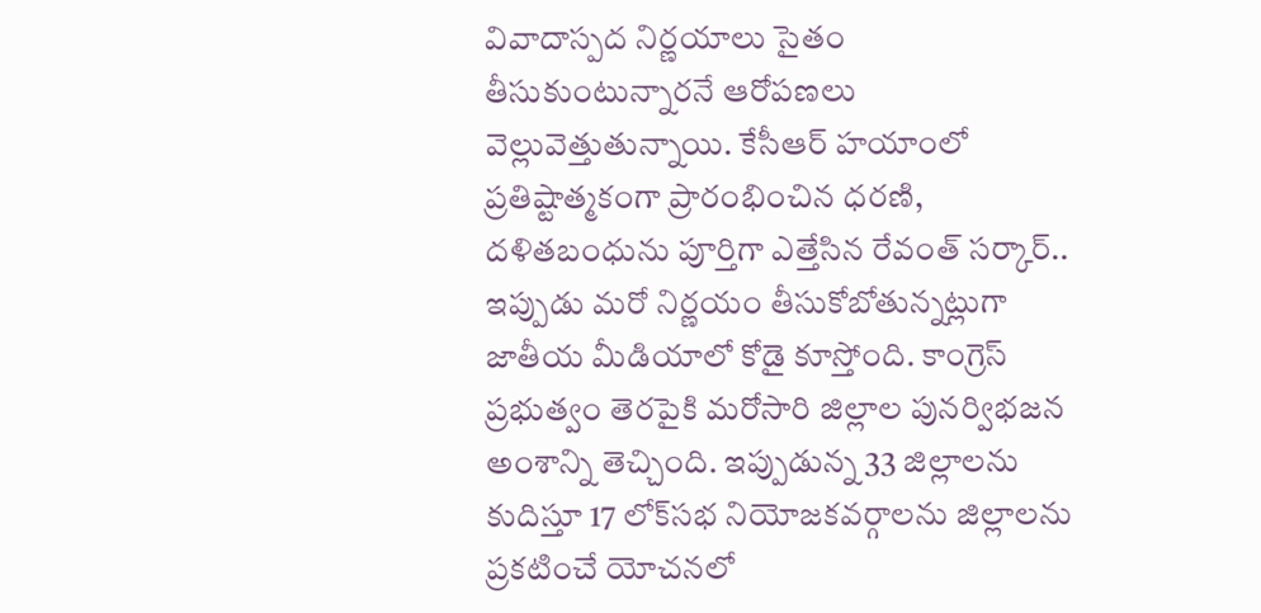వివాదాస్పద నిర్ణయాలు సైతం తీసుకుంటున్నారనే ఆరోపణలు వెల్లువెత్తుతున్నాయి. కేసీఆర్ హయాంలో ప్రతిష్టాత్మకంగా ప్రారంభించిన ధరణి, దళితబంధును పూర్తిగా ఎత్తేసిన రేవంత్ సర్కార్.. ఇప్పుడు మరో నిర్ణయం తీసుకోబోతున్నట్లుగా జాతీయ మీడియాలో కోడై కూస్తోంది. కాంగ్రెస్ ప్రభుత్వం తెరపైకి మరోసారి జిల్లాల పునర్విభజన అంశాన్ని తెచ్చింది. ఇప్పుడున్న 33 జిల్లాలను కుదిస్తూ 17 లోక్‌సభ నియోజకవర్గాలను జిల్లాలను ప్రకటించే యోచనలో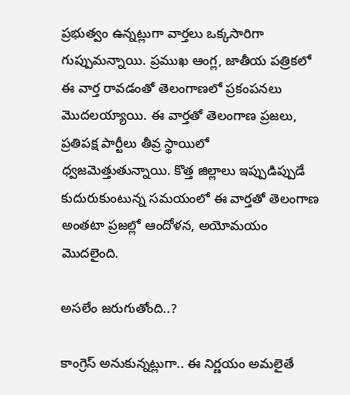ప్రభుత్వం ఉన్నట్లుగా వార్తలు ఒక్కసారిగా గుప్పుమన్నాయి. ప్రముఖ ఆంగ్ల, జాతీయ పత్రికలో ఈ వార్త రావడంతో తెలంగాణలో ప్రకంపనలు మొదలయ్యాయి. ఈ వార్తతో తెలంగాణ ప్రజలు, ప్రతిపక్ష పార్టీలు తీవ్ర స్థాయిలో ధ్వజమెత్తుతున్నాయి. కొత్త జిల్లాలు ఇప్పుడిప్పుడే కుదురుకుంటున్న సమయంలో ఈ వార్తతో తెలంగాణ అంతటా ప్రజల్లో ఆందోళన, అయోమయం మొదలైంది.

అసలేం జరుగుతోంది..?

కాంగ్రెస్ అనుకున్నట్లుగా.. ఈ నిర్ణయం అమలైతే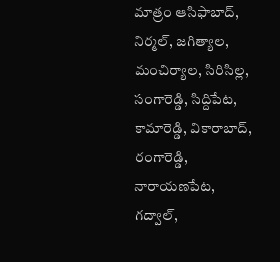మాత్రం ఆసిఫాబాద్, నిర్మల్, జగిత్యాల, మంచిర్యాల, సిరిసిల్ల, సంగారెడ్డి, సిద్దిపేట, కామారెడ్డి, వికారాబాద్, రంగారెడ్డి, నారాయణపేట, గద్వాల్,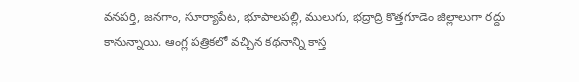వనపర్తి, జనగాం, సూర్యాపేట, భూపాలపల్లి, ములుగు, భద్రాద్రి కొత్తగూడెం జిల్లాలుగా రద్దు కానున్నాయి. ఆంగ్ల పత్రికలో వచ్చిన కథనాన్ని కాస్త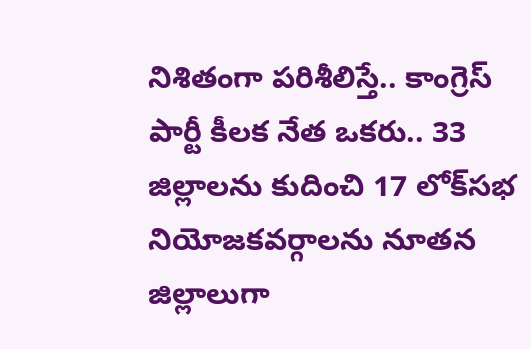నిశితంగా పరిశీలిస్తే.. కాంగ్రెస్ పార్టీ కీలక నేత ఒకరు.. 33 జిల్లాలను కుదించి 17 లోక్‌సభ నియోజకవర్గాలను నూతన జిల్లాలుగా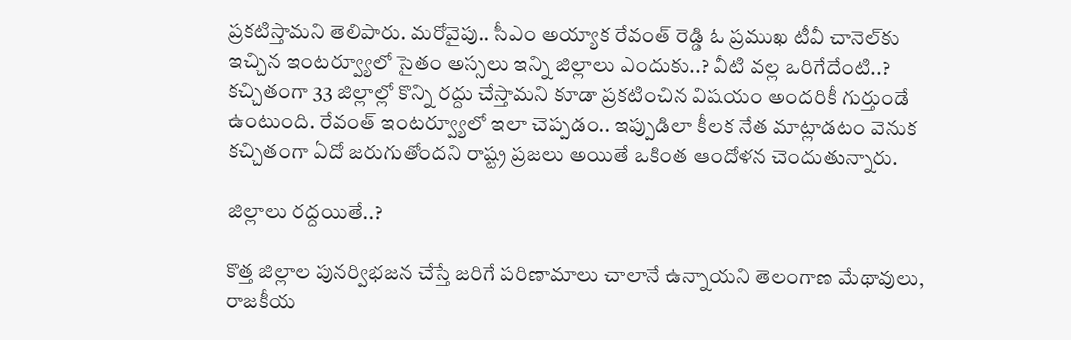ప్రకటిస్తామని తెలిపారు. మరోవైపు.. సీఎం అయ్యాక రేవంత్ రెడ్డి ఓ ప్రముఖ టీవీ చానెల్‌కు ఇచ్చిన ఇంటర్వ్యూలో సైతం అస్సలు ఇన్ని జిల్లాలు ఎందుకు..? వీటి వల్ల ఒరిగేదేంటి..? కచ్చితంగా 33 జిల్లాల్లో కొన్ని రద్దు చేస్తామని కూడా ప్రకటించిన విషయం అందరికీ గుర్తుండే ఉంటుంది. రేవంత్ ఇంటర్వ్యూలో ఇలా చెప్పడం.. ఇప్పుడిలా కీలక నేత మాట్లాడటం వెనుక కచ్చితంగా ఏదో జరుగుతోందని రాష్ట్ర ప్రజలు అయితే ఒకింత ఆందోళన చెందుతున్నారు.

జిల్లాలు రద్దయితే..?

కొత్త జిల్లాల పునర్విభజన చేస్తే జరిగే పరిణామాలు చాలానే ఉన్నాయని తెలంగాణ మేథావులు, రాజకీయ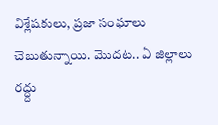విశ్లేషకులు, ప్రజా సంఘాలు చెబుతున్నాయి. మొదట.. ఏ జిల్లాలు రద్ద్దు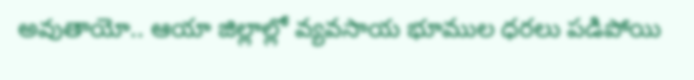అవుతాయో.. ఆయా జిల్లాల్లో వ్యవసాయ భూముల ధరలు పడిపోయి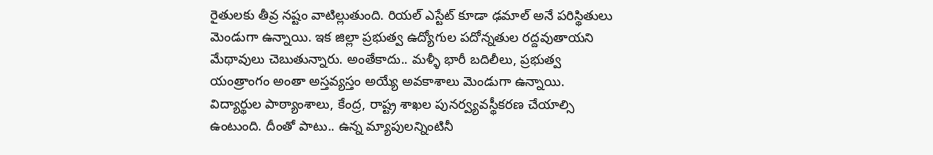రైతులకు తీవ్ర నష్టం వాటిల్లుతుంది. రియల్ ఎస్టేట్ కూడా ఢమాల్ అనే పరిస్థితులు మెండుగా ఉన్నాయి. ఇక జిల్లా ప్రభుత్వ ఉద్యోగుల పదోన్నతుల రద్దవుతాయని మేథావులు చెబుతున్నారు. అంతేకాదు.. మళ్ళీ భారీ బదిలీలు, ప్రభుత్వ యంత్రాంగం అంతా అస్తవ్యస్తం అయ్యే అవకాశాలు మెండుగా ఉన్నాయి. విద్యార్థుల పాఠ్యాంశాలు, కేంద్ర, రాష్ట్ర శాఖల పునర్వ్యవస్థీకరణ చేయాల్సి ఉంటుంది. దీంతో పాటు.. ఉన్న మ్యాపులన్నింటినీ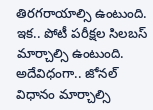తిరగరాయాల్సి ఉంటుంది. ఇక.. పోటీ పరీక్షల సిలబస్ మార్చాల్సి ఉంటుంది. అదేవిధంగా.. జోనల్ విధానం మార్చాల్సి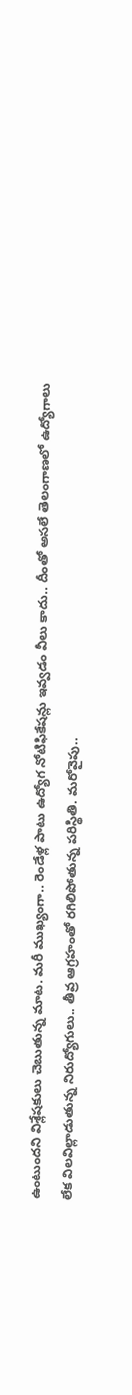ఉంటుందని విశ్లేషకులు చెబుతున్న మాట. మరీ ముఖ్యంగా.. రెండేళ్ల పాటు ఉద్యోగ నోటిఫికేషన్లు ఇవ్వడం వీలు కాదు.. దీంతో అసలే తెలంగాణలో ఉద్యోగాలు లేక విలవిల్లాడుతున్న నిరుద్యోగులు.. తీవ్ర ఆగ్రహంతో రగిలిపోతున్న పరిస్థితి. మరోవైపు..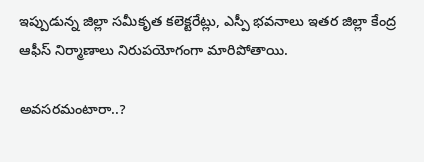ఇప్పుడున్న జిల్లా సమీకృత కలెక్టరేట్లు, ఎస్పీ భవనాలు ఇతర జిల్లా కేంద్ర ఆఫీస్ నిర్మాణాలు నిరుపయోగంగా మారిపోతాయి.

అవసరమంటారా..?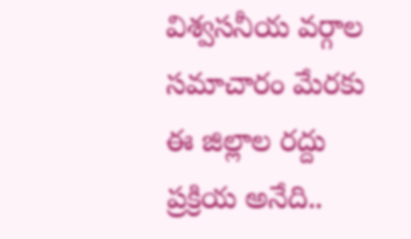విశ్వసనీయ వర్గాల సమాచారం మేరకు ఈ జిల్లాల రద్దు ప్రక్రియ అనేది..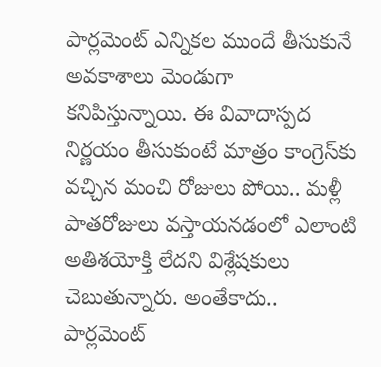పార్లమెంట్ ఎన్నికల ముందే తీసుకునే అవకాశాలు మెండుగా కనిపిస్తున్నాయి. ఈ వివాదాస్పద నిర్ణయం తీసుకుంటే మాత్రం కాంగ్రెస్‌కు వచ్చిన మంచి రోజులు పోయి.. మళ్లీ పాతరోజులు వస్తాయనడంలో ఎలాంటి అతిశయోక్తి లేదని విశ్లేషకులు చెబుతున్నారు. అంతేకాదు.. పార్లమెంట్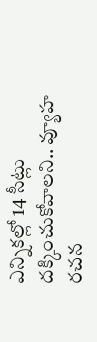ఎన్నికల్లో 14 సీట్లు దక్కించుకోవాలని.. వ్యూహ రచన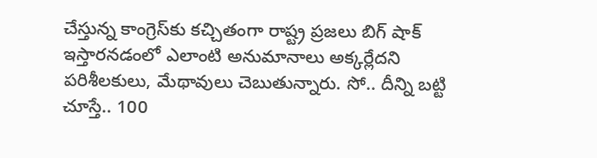చేస్తున్న కాంగ్రెస్‌కు కచ్చితంగా రాష్ట్ర ప్రజలు బిగ్ షాక్ ఇస్తారనడంలో ఎలాంటి అనుమానాలు అక్కర్లేదని పరిశీలకులు, మేథావులు చెబుతున్నారు. సో.. దీన్ని బట్టి చూస్తే.. 100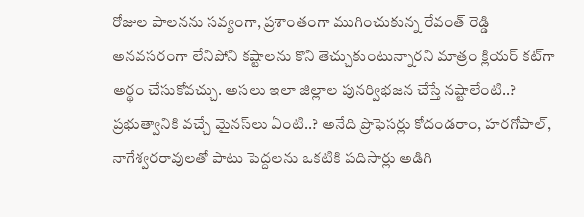రోజుల పాలనను సవ్యంగా, ప్రశాంతంగా ముగించుకున్న రేవంత్ రెడ్డి అనవసరంగా లేనిపోని కష్టాలను కొని తెచ్చుకుంటున్నారని మాత్రం క్లియర్ కట్‌గా అర్థం చేసుకోవచ్చు. అసలు ఇలా జిల్లాల పునర్విభజన చేస్తే నష్టాలేంటి..? ప్రభుత్వానికి వచ్చే మైనస్‌లు ఏంటి..? అనేది ప్రొఫెసర్లు కోదండరాం, హరగోపాల్, నాగేశ్వరరావులతో పాటు పెద్దలను ఒకటికి పదిసార్లు అడిగి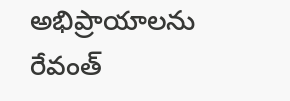అభిప్రాయాలను రేవంత్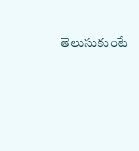తెలుసుకుంటే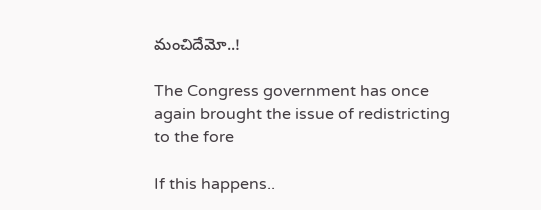మంచిదేమో..!

The Congress government has once again brought the issue of redistricting to the fore

If this happens..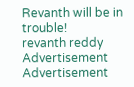Revanth will be in trouble!
revanth reddy
Advertisement
Advertisement